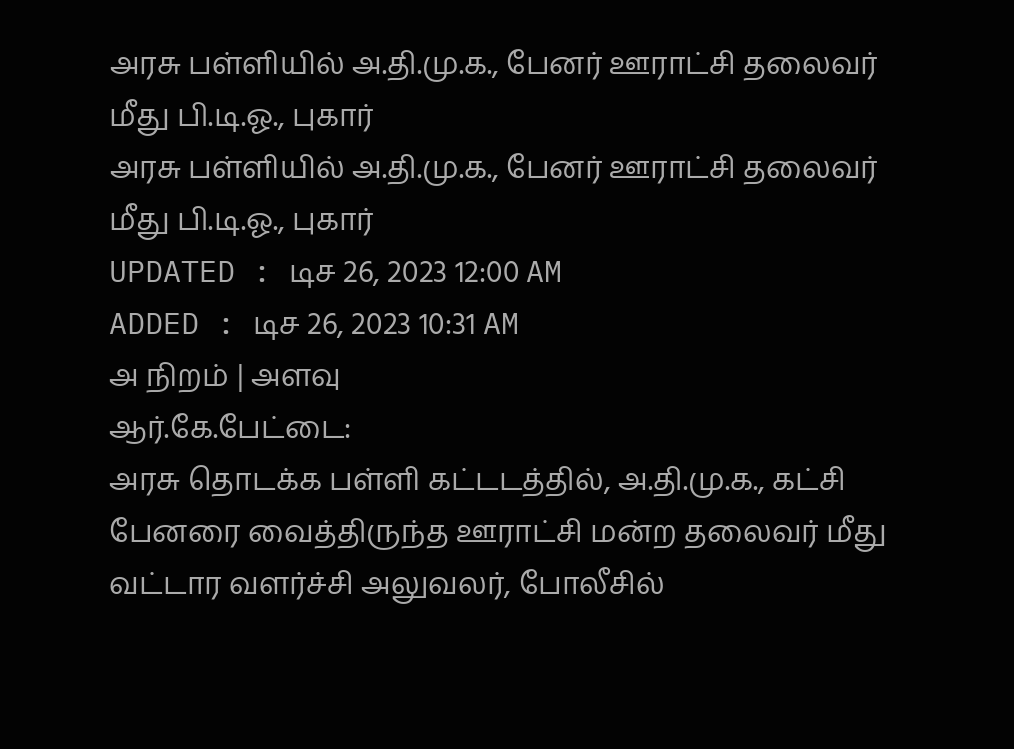அரசு பள்ளியில் அ.தி.மு.க., பேனர் ஊராட்சி தலைவர் மீது பி.டி.ஓ., புகார்
அரசு பள்ளியில் அ.தி.மு.க., பேனர் ஊராட்சி தலைவர் மீது பி.டி.ஓ., புகார்
UPDATED : டிச 26, 2023 12:00 AM
ADDED : டிச 26, 2023 10:31 AM
அ நிறம் | அளவு
ஆர்.கே.பேட்டை:
அரசு தொடக்க பள்ளி கட்டடத்தில், அ.தி.மு.க., கட்சி பேனரை வைத்திருந்த ஊராட்சி மன்ற தலைவர் மீது வட்டார வளர்ச்சி அலுவலர், போலீசில்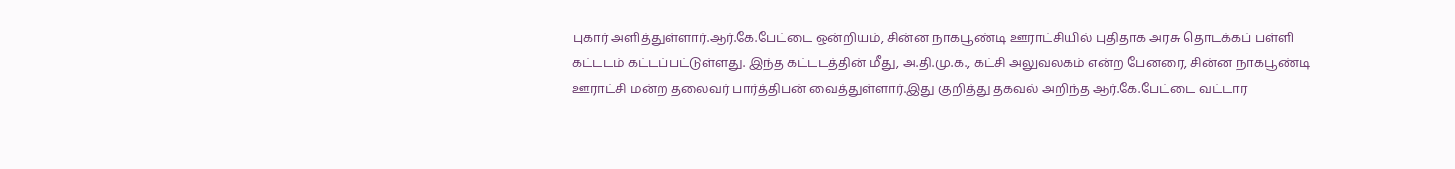புகார் அளித்துள்ளார்.ஆர்.கே.பேட்டை ஒன்றியம், சின்ன நாகபூண்டி ஊராட்சியில் புதிதாக அரசு தொடக்கப் பள்ளி கட்டடம் கட்டப்பட்டுள்ளது. இந்த கட்டடத்தின் மீது, அ.தி.மு.க., கட்சி அலுவலகம் என்ற பேனரை, சின்ன நாகபூண்டி ஊராட்சி மன்ற தலைவர் பார்த்திபன் வைத்துள்ளார்.இது குறித்து தகவல் அறிந்த ஆர்.கே.பேட்டை வட்டார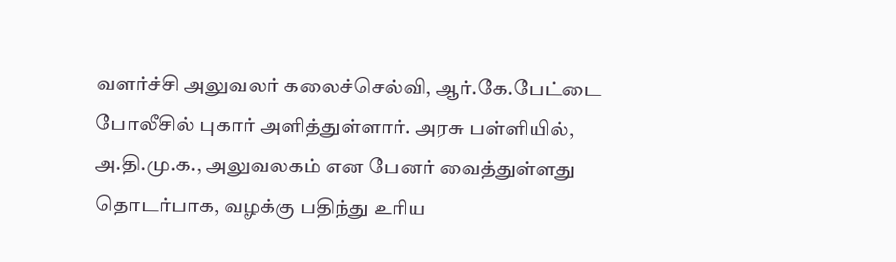வளர்ச்சி அலுவலர் கலைச்செல்வி, ஆர்.கே.பேட்டை போலீசில் புகார் அளித்துள்ளார். அரசு பள்ளியில், அ.தி.மு.க., அலுவலகம் என பேனர் வைத்துள்ளது தொடர்பாக, வழக்கு பதிந்து உரிய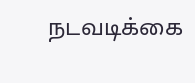நடவடிக்கை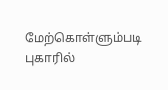மேற்கொள்ளும்படி புகாரில்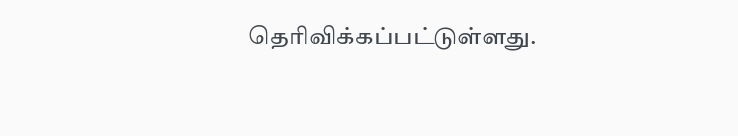தெரிவிக்கப்பட்டுள்ளது.